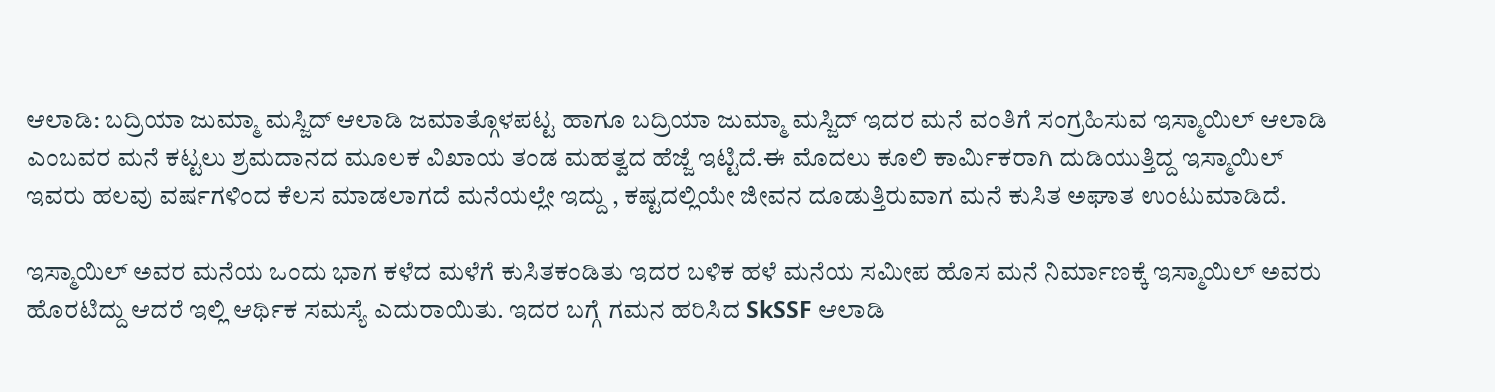ಆಲಾಡಿ: ಬದ್ರಿಯಾ ಜುಮ್ಮಾ ಮಸ್ಜಿದ್ ಆಲಾಡಿ ಜಮಾತ್ಗೊಳಪಟ್ಟ ಹಾಗೂ ಬದ್ರಿಯಾ ಜುಮ್ಮಾ ಮಸ್ಜಿದ್ ಇದರ ಮನೆ ವಂತಿಗೆ ಸಂಗ್ರಹಿಸುವ ಇಸ್ಮಾಯಿಲ್ ಆಲಾಡಿ ಎಂಬವರ ಮನೆ ಕಟ್ಟಲು ಶ್ರಮದಾನದ ಮೂಲಕ ವಿಖಾಯ ತಂಡ ಮಹತ್ವದ ಹೆಜ್ಜೆ ಇಟ್ಟಿದೆ.ಈ ಮೊದಲು ಕೂಲಿ ಕಾರ್ಮಿಕರಾಗಿ ದುಡಿಯುತ್ತಿದ್ದ ಇಸ್ಮಾಯಿಲ್ ಇವರು ಹಲವು ವರ್ಷಗಳಿಂದ ಕೆಲಸ ಮಾಡಲಾಗದೆ ಮನೆಯಲ್ಲೇ ಇದ್ದು , ಕಷ್ಟದಲ್ಲಿಯೇ ಜೀವನ ದೂಡುತ್ತಿರುವಾಗ ಮನೆ ಕುಸಿತ ಅಘಾತ ಉಂಟುಮಾಡಿದೆ.

ಇಸ್ಮಾಯಿಲ್ ಅವರ ಮನೆಯ ಒಂದು ಭಾಗ ಕಳೆದ ಮಳೆಗೆ ಕುಸಿತಕಂಡಿತು ಇದರ ಬಳಿಕ ಹಳೆ ಮನೆಯ ಸಮೀಪ ಹೊಸ ಮನೆ ನಿರ್ಮಾಣಕ್ಕೆ ಇಸ್ಮಾಯಿಲ್ ಅವರು ಹೊರಟಿದ್ದು ಆದರೆ ಇಲ್ಲಿ ಆರ್ಥಿಕ ಸಮಸ್ಯೆ ಎದುರಾಯಿತು. ಇದರ ಬಗ್ಗೆ ಗಮನ ಹರಿಸಿದ SkSSF ಆಲಾಡಿ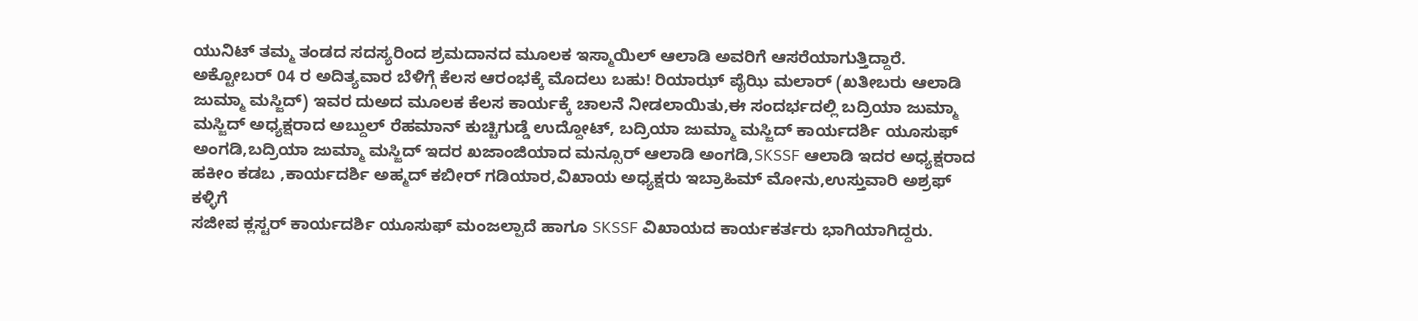ಯುನಿಟ್ ತಮ್ಮ ತಂಡದ ಸದಸ್ಯರಿಂದ ಶ್ರಮದಾನದ ಮೂಲಕ ಇಸ್ಮಾಯಿಲ್ ಆಲಾಡಿ ಅವರಿಗೆ ಆಸರೆಯಾಗುತ್ತಿದ್ದಾರೆ.
ಅಕ್ಟೋಬರ್ 04 ರ ಅದಿತ್ಯವಾರ ಬೆಳಿಗ್ಗೆ ಕೆಲಸ ಆರಂಭಕ್ಕೆ ಮೊದಲು ಬಹು! ರಿಯಾಝ್ ಪೈಝಿ ಮಲಾರ್ (ಖತೀಬರು ಆಲಾಡಿ ಜುಮ್ಮಾ ಮಸ್ಜಿದ್) ಇವರ ದುಅದ ಮೂಲಕ ಕೆಲಸ ಕಾರ್ಯಕ್ಕೆ ಚಾಲನೆ ನೀಡಲಾಯಿತು,ಈ ಸಂದರ್ಭದಲ್ಲಿ ಬದ್ರಿಯಾ ಜುಮ್ಮಾ ಮಸ್ಜಿದ್ ಅಧ್ಯಕ್ಷರಾದ ಅಬ್ದುಲ್ ರೆಹಮಾನ್ ಕುಚ್ಚಿಗುಡ್ಡೆ ಉದ್ದೋಟ್, ಬದ್ರಿಯಾ ಜುಮ್ಮಾ ಮಸ್ಜಿದ್ ಕಾರ್ಯದರ್ಶಿ ಯೂಸುಫ್ ಅಂಗಡಿ,ಬದ್ರಿಯಾ ಜುಮ್ಮಾ ಮಸ್ಜಿದ್ ಇದರ ಖಜಾಂಜಿಯಾದ ಮನ್ಸೂರ್ ಆಲಾಡಿ ಅಂಗಡಿ,SKSSF ಆಲಾಡಿ ಇದರ ಅಧ್ಯಕ್ಷರಾದ ಹಕೀಂ ಕಡಬ ,ಕಾರ್ಯದರ್ಶಿ ಅಹ್ಮದ್ ಕಬೀರ್ ಗಡಿಯಾರ,ವಿಖಾಯ ಅಧ್ಯಕ್ಷರು ಇಬ್ರಾಹಿಮ್ ಮೋನು,ಉಸ್ತುವಾರಿ ಅಶ್ರಫ್ ಕಳ್ಳಿಗೆ
ಸಜೀಪ ಕ್ಲಸ್ಟರ್ ಕಾರ್ಯದರ್ಶಿ ಯೂಸುಫ್ ಮಂಜಲ್ಪಾದೆ ಹಾಗೂ SKSSF ವಿಖಾಯದ ಕಾರ್ಯಕರ್ತರು ಭಾಗಿಯಾಗಿದ್ದರು.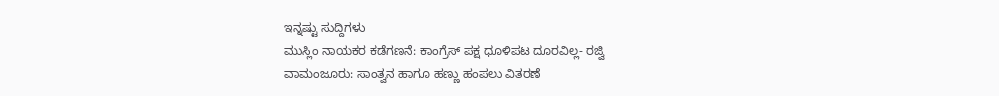ಇನ್ನಷ್ಟು ಸುದ್ದಿಗಳು
ಮುಸ್ಲಿಂ ನಾಯಕರ ಕಡೆಗಣನೆ: ಕಾಂಗ್ರೆಸ್ ಪಕ್ಷ ಧೂಳಿಪಟ ದೂರವಿಲ್ಲ- ರಜ್ವಿ
ವಾಮಂಜೂರು: ಸಾಂತ್ವನ ಹಾಗೂ ಹಣ್ಣು ಹಂಪಲು ವಿತರಣೆ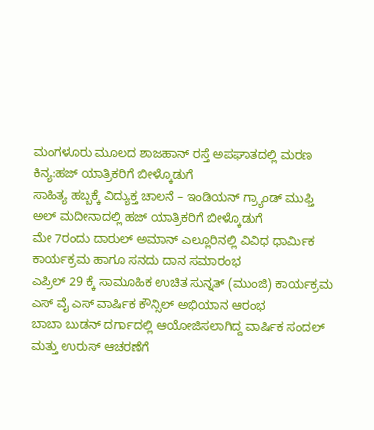ಮಂಗಳೂರು ಮೂಲದ ಶಾಜಹಾನ್ ರಸ್ತೆ ಅಪಘಾತದಲ್ಲಿ ಮರಣ
ಕಿನ್ಯ:ಹಜ್ ಯಾತ್ರಿಕರಿಗೆ ಬೀಳ್ಕೊಡುಗೆ
ಸಾಹಿತ್ಯ ಹಬ್ಬಕ್ಕೆ ವಿದ್ಯುಕ್ತ ಚಾಲನೆ – ಇಂಡಿಯನ್ ಗ್ರ್ಯಾಂಡ್ ಮುಫ್ತಿ
ಅಲ್ ಮದೀನಾದಲ್ಲಿ ಹಜ್ ಯಾತ್ರಿಕರಿಗೆ ಬೀಳ್ಕೊಡುಗೆ
ಮೇ 7ರಂದು ದಾರುಲ್ ಅಮಾನ್ ಎಲ್ಲೂರಿನಲ್ಲಿ ವಿವಿಧ ಧಾರ್ಮಿಕ ಕಾರ್ಯಕ್ರಮ ಹಾಗೂ ಸನದು ದಾನ ಸಮಾರಂಭ
ಎಪ್ರಿಲ್ 29 ಕ್ಕೆ ಸಾಮೂಹಿಕ ಉಚಿತ ಸುನ್ನತ್ (ಮುಂಜಿ) ಕಾರ್ಯಕ್ರಮ
ಎಸ್ ವೈ ಎಸ್ ವಾರ್ಷಿಕ ಕೌನ್ಸಿಲ್ ಅಭಿಯಾನ ಆರಂಭ
ಬಾಬಾ ಬುಡನ್ ದರ್ಗಾದಲ್ಲಿ ಆಯೋಜಿಸಲಾಗಿದ್ದ ವಾರ್ಷಿಕ ಸಂದಲ್ ಮತ್ತು ಉರುಸ್ ಆಚರಣೆಗೆ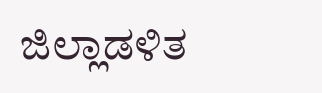ಜಿಲ್ಲಾಡಳಿತ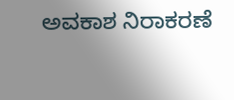ಅವಕಾಶ ನಿರಾಕರಣೆ